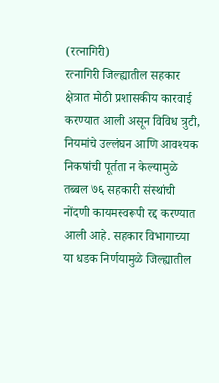(रत्नागिरी)
रत्नागिरी जिल्ह्यातील सहकार क्षेत्रात मोठी प्रशासकीय कारवाई करण्यात आली असून विविध त्रुटी, नियमांचे उल्लंघन आणि आवश्यक निकषांची पूर्तता न केल्यामुळे तब्बल ७६ सहकारी संस्थांची नोंदणी कायमस्वरूपी रद्द करण्यात आली आहे. सहकार विभागाच्या या धडक निर्णयामुळे जिल्ह्यातील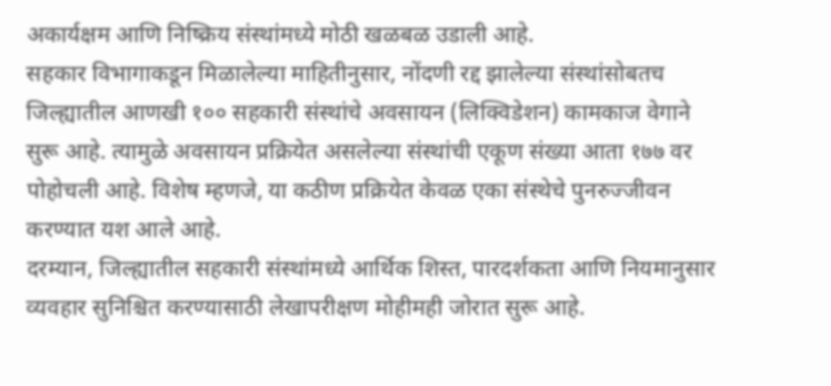अकार्यक्षम आणि निष्क्रिय संस्थांमध्ये मोठी खळबळ उडाली आहे.
सहकार विभागाकडून मिळालेल्या माहितीनुसार, नोंदणी रद्द झालेल्या संस्थांसोबतच जिल्ह्यातील आणखी १०० सहकारी संस्थांचे अवसायन (लिक्विडेशन) कामकाज वेगाने सुरू आहे. त्यामुळे अवसायन प्रक्रियेत असलेल्या संस्थांची एकूण संख्या आता १७७ वर पोहोचली आहे. विशेष म्हणजे, या कठीण प्रक्रियेत केवळ एका संस्थेचे पुनरुज्जीवन करण्यात यश आले आहे.
दरम्यान, जिल्ह्यातील सहकारी संस्थांमध्ये आर्थिक शिस्त, पारदर्शकता आणि नियमानुसार व्यवहार सुनिश्चित करण्यासाठी लेखापरीक्षण मोहीमही जोरात सुरू आहे.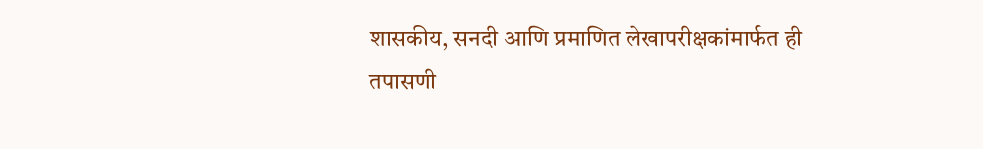शासकीय, सनदी आणि प्रमाणित लेखापरीक्षकांमार्फत ही तपासणी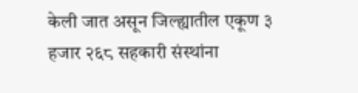केली जात असून जिल्ह्यातील एकूण ३ हजार २६८ सहकारी संस्थांना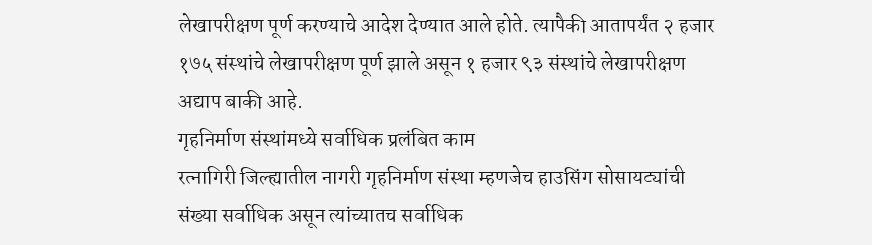लेखापरीक्षण पूर्ण करण्याचे आदेश देण्यात आले होते. त्यापैकी आतापर्यंत २ हजार १७५ संस्थांचे लेखापरीक्षण पूर्ण झाले असून १ हजार ९३ संस्थांचे लेखापरीक्षण अद्याप बाकी आहे.
गृहनिर्माण संस्थांमध्ये सर्वाधिक प्रलंबित काम
रत्नागिरी जिल्ह्यातील नागरी गृहनिर्माण संस्था म्हणजेच हाउसिंग सोसायट्यांची संख्या सर्वाधिक असून त्यांच्यातच सर्वाधिक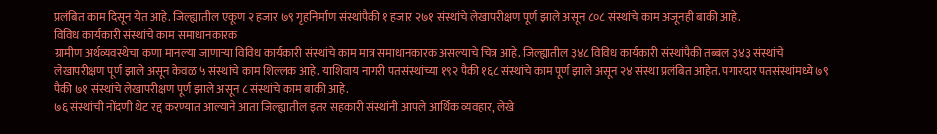प्रलंबित काम दिसून येत आहे. जिल्ह्यातील एकूण २ हजार ७९ गृहनिर्माण संस्थांपैकी १ हजार २७१ संस्थांचे लेखापरीक्षण पूर्ण झाले असून ८०८ संस्थांचे काम अजूनही बाकी आहे.
विविध कार्यकारी संस्थांचे काम समाधानकारक
ग्रामीण अर्थव्यवस्थेचा कणा मानल्या जाणाऱ्या विविध कार्यकारी संस्थांचे काम मात्र समाधानकारक असल्याचे चित्र आहे. जिल्ह्यातील ३४८ विविध कार्यकारी संस्थांपैकी तब्बल ३४३ संस्थांचे लेखापरीक्षण पूर्ण झाले असून केवळ ५ संस्थांचे काम शिल्लक आहे. याशिवाय नागरी पतसंस्थांच्या १९२ पैकी १६८ संस्थांचे काम पूर्ण झाले असून २४ संस्था प्रलंबित आहेत. पगारदार पतसंस्थांमध्ये ७९ पैकी ७१ संस्थांचे लेखापरीक्षण पूर्ण झाले असून ८ संस्थांचे काम बाकी आहे.
७६ संस्थांची नोंदणी थेट रद्द करण्यात आल्याने आता जिल्ह्यातील इतर सहकारी संस्थांनी आपले आर्थिक व्यवहार, लेखे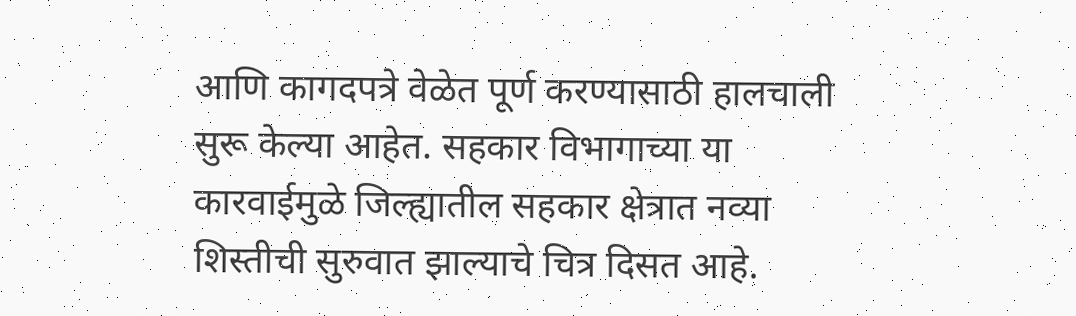आणि कागदपत्रे वेळेत पूर्ण करण्यासाठी हालचाली सुरू केल्या आहेत. सहकार विभागाच्या या कारवाईमुळे जिल्ह्यातील सहकार क्षेत्रात नव्या शिस्तीची सुरुवात झाल्याचे चित्र दिसत आहे.